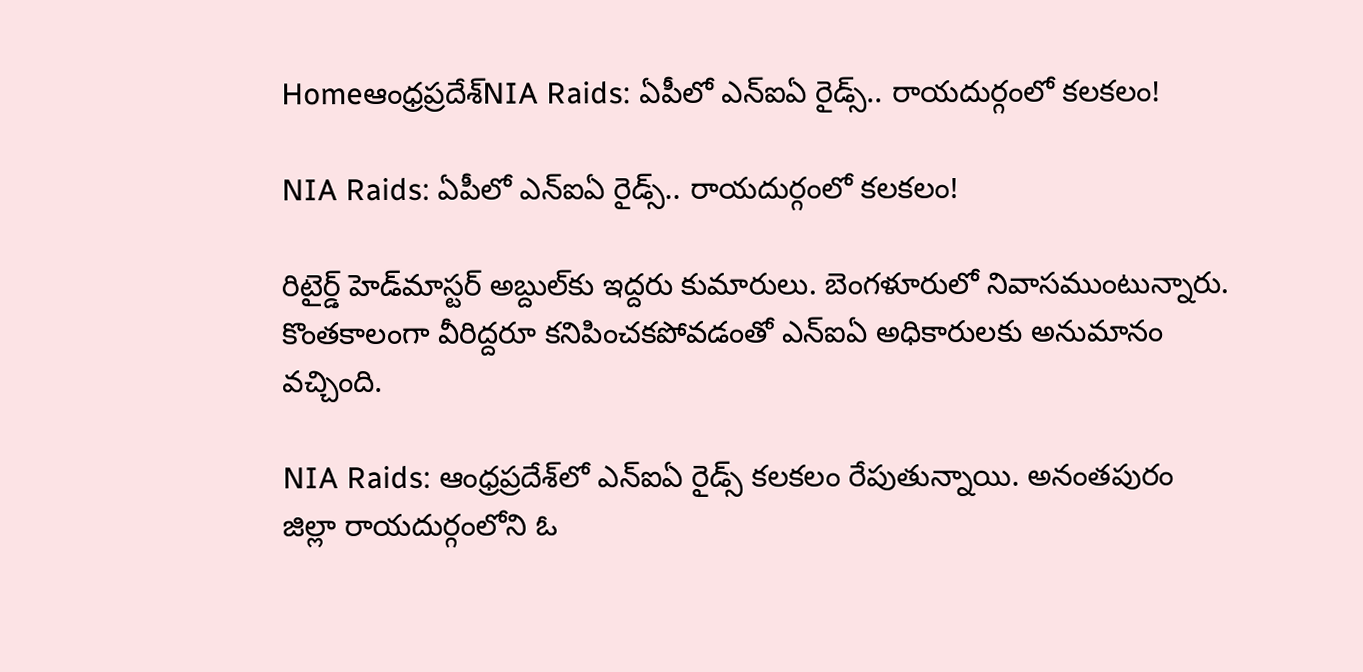Homeఆంధ్రప్రదేశ్‌NIA Raids: ఏపీలో ఎన్‌ఐఏ రైడ్స్‌.. రాయదుర్గంలో కలకలం!

NIA Raids: ఏపీలో ఎన్‌ఐఏ రైడ్స్‌.. రాయదుర్గంలో కలకలం!

రిటైర్డ్‌ హెడ్‌మాస్టర్‌ అబ్దుల్‌కు ఇద్దరు కుమారులు. బెంగళూరులో నివాసముంటున్నారు. కొంతకాలంగా వీరిద్దరూ కనిపించకపోవడంతో ఎన్‌ఐఏ అధికారులకు అనుమానం వచ్చింది.

NIA Raids: ఆంధ్రప్రదేశ్‌లో ఎన్‌ఐఏ రైడ్స్‌ కలకలం రేపుతున్నాయి. అనంతపురం జిల్లా రాయదుర్గంలోని ఓ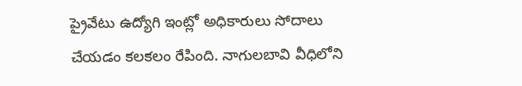ప్రైవేటు ఉద్యోగి ఇంట్లో అధికారులు సోదాలు చేయడం కలకలం రేపింది. నాగులబావి వీధిలోని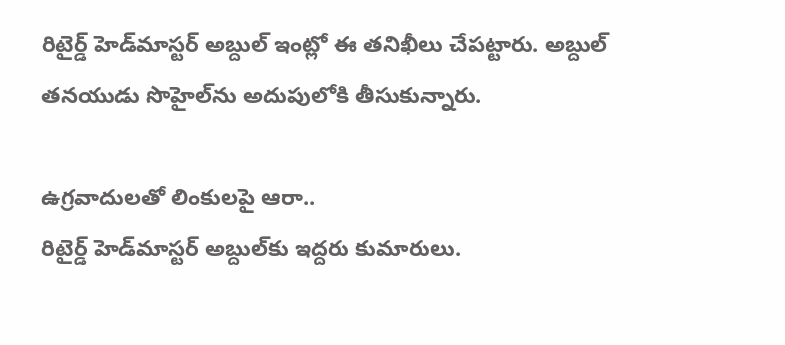రిటైర్డ్‌ హెడ్‌మాస్టర్‌ అబ్దుల్‌ ఇంట్లో ఈ తనిఖీలు చేపట్టారు. అబ్దుల్‌ తనయుడు సొహైల్‌ను అదుపులోకి తీసుకున్నారు.

ఉగ్రవాదులతో లింకులపై ఆరా..
రిటైర్డ్‌ హెడ్‌మాస్టర్‌ అబ్దుల్‌కు ఇద్దరు కుమారులు.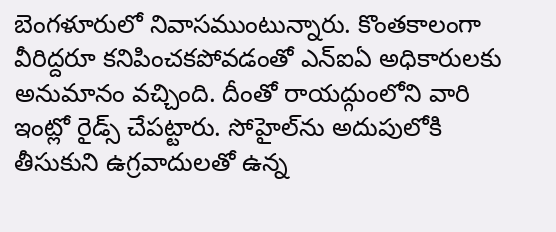బెంగళూరులో నివాసముంటున్నారు. కొంతకాలంగా వీరిద్దరూ కనిపించకపోవడంతో ఎన్‌ఐఏ అధికారులకు అనుమానం వచ్చింది. దీంతో రాయద్గుంలోని వారి ఇంట్లో రైడ్స్‌ చేపట్టారు. సోహైల్‌ను అదుపులోకి తీసుకుని ఉగ్రవాదులతో ఉన్న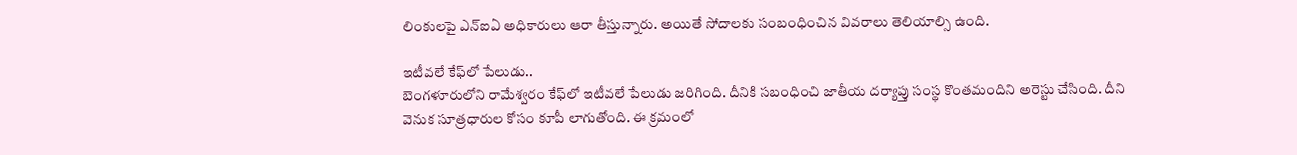లింకులపై ఎన్‌ఐఏ అధికారులు ఆరా తీస్తున్నారు. అయితే సోదాలకు సంబంధించిన వివరాలు తెలియాల్సి ఉంది.

ఇటీవలే కేఫ్‌లో పేలుడు..
బెంగళూరులోని రామేశ్వరం కేఫ్‌లో ఇటీవలే పేలుడు జరిగింది. దీనికి సబంధించి జాతీయ దర్యాప్తు సంస్థ కొంతమందిని అరెస్టు చేసింది. దీని వెనుక సూత్రధారుల కోసం కూపీ లాగుతోంది. ఈ క్రమంలో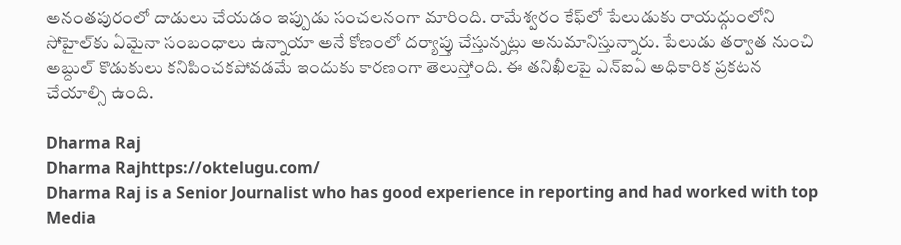అనంతపురంలో దాడులు చేయడం ఇప్పుడు సంచలనంగా మారింది. రామేశ్వరం కేఫ్‌లో పేలుడుకు రాయద్గుంలోని సోహైల్‌కు ఏమైనా సంబంధాలు ఉన్నాయా అనే కోణంలో దర్యాప్తు చేస్తున్నట్లు అనుమానిస్తున్నారు. పేలుడు తర్వాత నుంచి అబ్దుల్‌ కొడుకులు కనిపించకపోవడమే ఇందుకు కారణంగా తెలుస్తోంది. ఈ తనిఖీలపై ఎన్‌ఐఏ అధికారిక ప్రకటన చేయాల్సి ఉంది.

Dharma Raj
Dharma Rajhttps://oktelugu.com/
Dharma Raj is a Senior Journalist who has good experience in reporting and had worked with top Media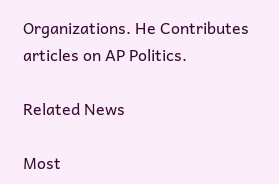Organizations. He Contributes articles on AP Politics.

Related News

Most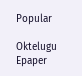Popular

Oktelugu Epaper